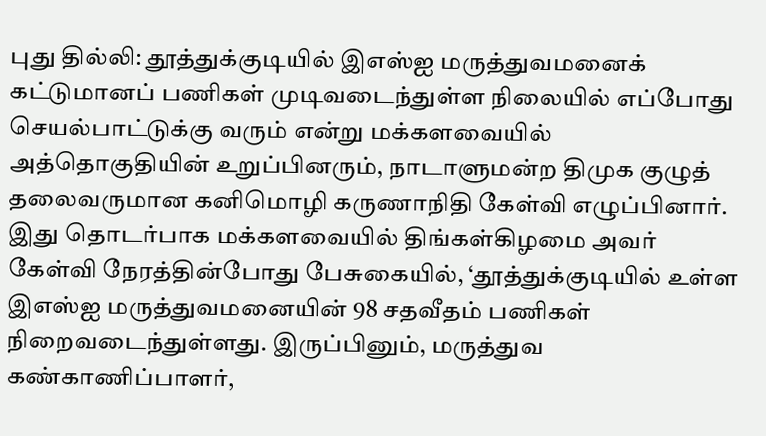புது தில்லி: தூத்துக்குடியில் இஎஸ்ஐ மருத்துவமனைக் கட்டுமானப் பணிகள் முடிவடைந்துள்ள நிலையில் எப்போது செயல்பாட்டுக்கு வரும் என்று மக்களவையில் அத்தொகுதியின் உறுப்பினரும், நாடாளுமன்ற திமுக குழுத் தலைவருமான கனிமொழி கருணாநிதி கேள்வி எழுப்பினார்.
இது தொடர்பாக மக்களவையில் திங்கள்கிழமை அவர் கேள்வி நேரத்தின்போது பேசுகையில், ‘தூத்துக்குடியில் உள்ள இஎஸ்ஐ மருத்துவமனையின் 98 சதவீதம் பணிகள் நிறைவடைந்துள்ளது. இருப்பினும், மருத்துவ கண்காணிப்பாளர்,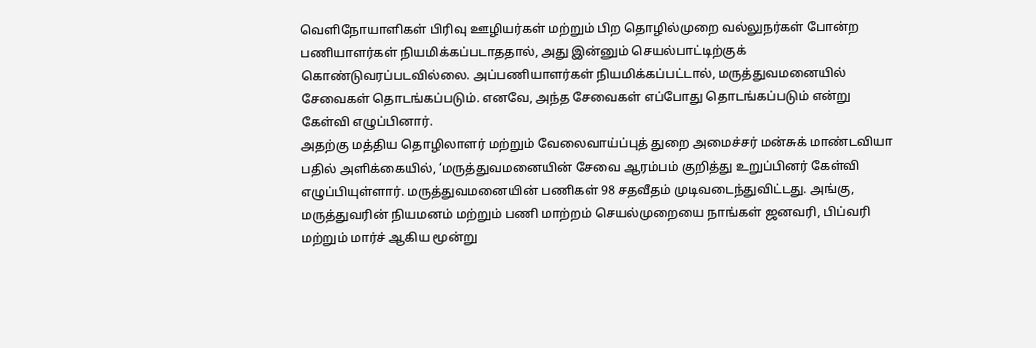வெளிநோயாளிகள் பிரிவு ஊழியர்கள் மற்றும் பிற தொழில்முறை வல்லுநர்கள் போன்ற பணியாளர்கள் நியமிக்கப்படாததால், அது இன்னும் செயல்பாட்டிற்குக் கொண்டுவரப்படவில்லை. அப்பணியாளர்கள் நியமிக்கப்பட்டால், மருத்துவமனையில் சேவைகள் தொடங்கப்படும். எனவே, அந்த சேவைகள் எப்போது தொடங்கப்படும் என்று கேள்வி எழுப்பினார்.
அதற்கு மத்திய தொழிலாளர் மற்றும் வேலைவாய்ப்புத் துறை அமைச்சர் மன்சுக் மாண்டவியா பதில் அளிக்கையில், ‘மருத்துவமனையின் சேவை ஆரம்பம் குறித்து உறுப்பினர் கேள்வி எழுப்பியுள்ளார். மருத்துவமனையின் பணிகள் 98 சதவீதம் முடிவடைந்துவிட்டது. அங்கு, மருத்துவரின் நியமனம் மற்றும் பணி மாற்றம் செயல்முறையை நாங்கள் ஜனவரி, பிப்வரி மற்றும் மார்ச் ஆகிய மூன்று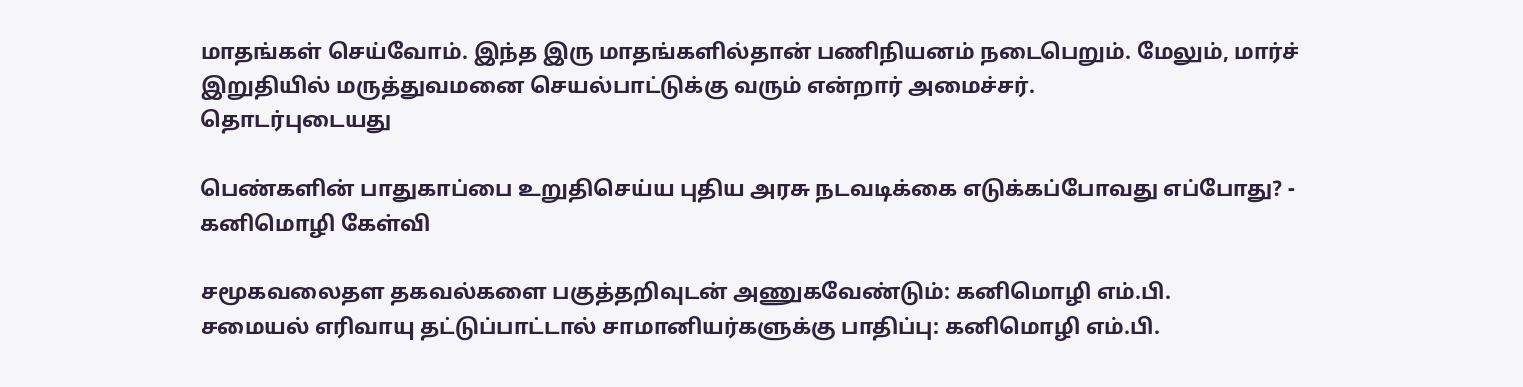மாதங்கள் செய்வோம். இந்த இரு மாதங்களில்தான் பணிநியனம் நடைபெறும். மேலும், மார்ச் இறுதியில் மருத்துவமனை செயல்பாட்டுக்கு வரும் என்றார் அமைச்சர்.
தொடர்புடையது

பெண்களின் பாதுகாப்பை உறுதிசெய்ய புதிய அரசு நடவடிக்கை எடுக்கப்போவது எப்போது? - கனிமொழி கேள்வி

சமூகவலைதள தகவல்களை பகுத்தறிவுடன் அணுகவேண்டும்: கனிமொழி எம்.பி.
சமையல் எரிவாயு தட்டுப்பாட்டால் சாமானியர்களுக்கு பாதிப்பு: கனிமொழி எம்.பி.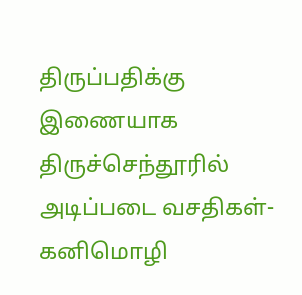திருப்பதிக்கு இணையாக திருச்செந்தூரில் அடிப்படை வசதிகள்- கனிமொழி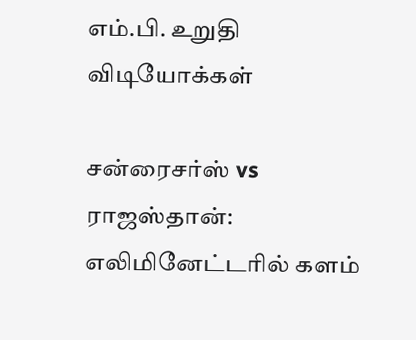எம்.பி. உறுதி
விடியோக்கள்

சன்ரைசர்ஸ் vs ராஜஸ்தான்: எலிமினேட்டரில் களம்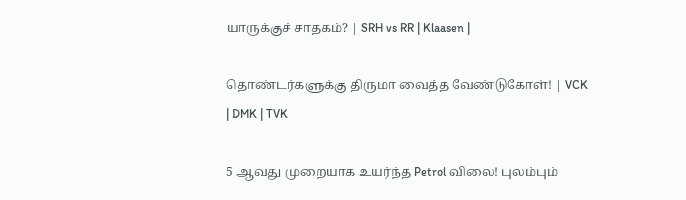யாருக்குச் சாதகம்? | SRH vs RR | Klaasen |

தொண்டர்களுக்கு திருமா வைத்த வேண்டுகோள்! | VCK | DMK | TVK

5 ஆவது முறையாக உயர்ந்த Petrol விலை! புலம்பும்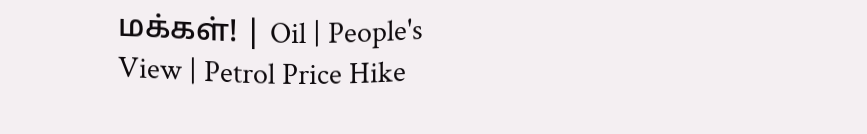மக்கள்! | Oil | People's View | Petrol Price Hike